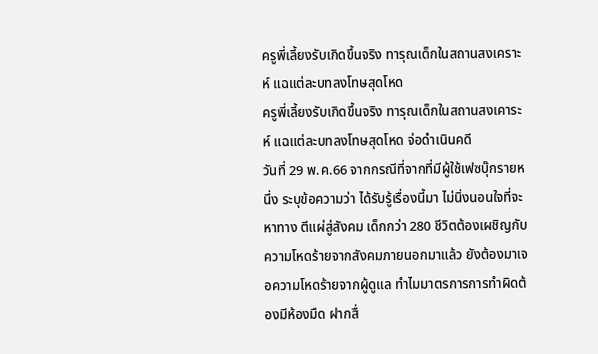ครูพี่เลี้ยงรับเกิดขึ้นจริง ทารุณเด็กในสถานสงเคราะห์ แฉแต่ละบทลงโทษสุดโหด
ครูพี่เลี้ยงรับเกิดขึ้นจริง ทารุณเด็กในสถานสงเคาระห์ แฉแต่ละบทลงโทษสุดโหด จ่อดำเนินคดี
วันที่ 29 พ.ค.66 จากกรณีที่จากที่มีผู้ใช้เฟซบุ๊กรายหนึ่ง ระบุข้อความว่า ได้รับรู้เรื่องนี้มา ไม่นิ่งนอนใจที่จะหาทาง ตีแผ่สู่สังคม เด็กกว่า 280 ชีวิตต้องเผชิญกับความโหดร้ายจากสังคมภายนอกมาแล้ว ยังต้องมาเจอความโหดร้ายจากผู้ดูแล ทำไมมาตรการการทำผิดต้องมีห้องมืด ฝากสื่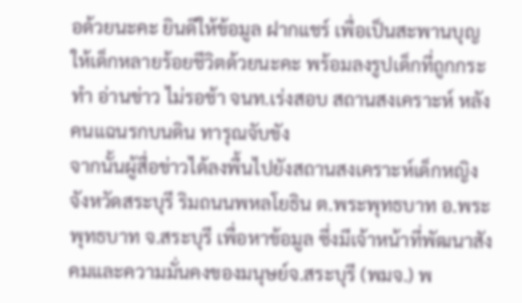อด้วยนะคะ ยินดีให้ข้อมูล ฝากแชร์ เพื่อเป็นสะพานบุญให้เด็กหลายร้อยชีวิตด้วยนะคะ พร้อมลงรูปเด็กที่ถูกกระทำ อ่านข่าว ไม่รอช้า จนท.เร่งสอบ สถานสงเคราะห์ หลังคนแฉนรกบนดิน ทารุณจับขัง
จากนั้นผู้สื่อข่าวได้ลงพื้นไปยังสถานสงเคราะห์เด็กหญิงจังหวัดสระบุรี ริมถนนพหลโยธิน ต.พระพุทธบาท อ.พระพุทธบาท จ.สระบุรี เพื่อหาข้อมูล ซึ่งมีเจ้าหน้าที่พัฒนาสังคมและความมั่นคงของมนุษย์จ.สระบุรี (พมจ.) พ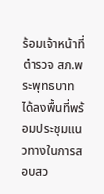ร้อมเจ้าหน้าที่ตำรวจ สภ.พระพุทธบาท ได้ลงพื้นที่พร้อมประชุมแนวทางในการสอบสว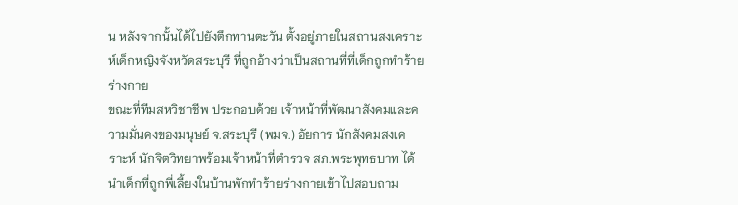น หลังจากนั้นได้ไปยังตึกทานตะวัน ตั้งอยู่ภายในสถานสงเคราะห์เด็กหญิงจังหวัดสระบุรี ที่ถูกอ้างว่าเป็นสถานที่ที่เด็กถูกทำร้ายร่างกาย
ขณะที่ทีมสหวิชาชีพ ประกอบด้วย เจ้าหน้าที่พัฒนาสังคมและความมั่นคงของมนุษย์ จ.สระบุรี (พมจ.) อัยการ นักสังคมสงเคราะห์ นักจิตวิทยาพร้อมเจ้าหน้าที่ตำรวจ สภ.พระพุทธบาท ได้นำเด็กที่ถูกพี่เลี้ยงในบ้านพักทำร้ายร่างกายเข้าไปสอบถาม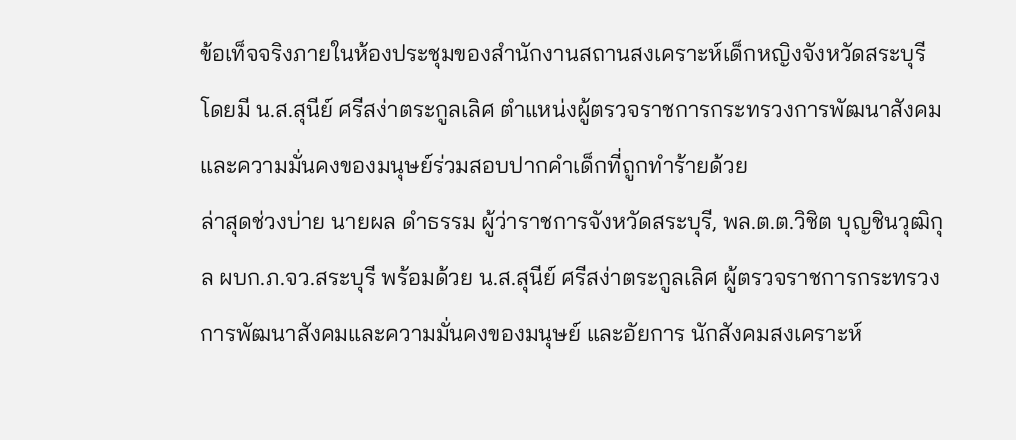ข้อเท็จจริงภายในห้องประชุมของสำนักงานสถานสงเคราะห์เด็กหญิงจังหวัดสระบุรี โดยมี น.ส.สุนีย์ ศรีสง่าตระกูลเลิศ ตำแหน่งผู้ตรวจราชการกระทรวงการพัฒนาสังคมและความมั่นคงของมนุษย์ร่วมสอบปากคำเด็กที่ถูกทำร้ายด้วย
ล่าสุดช่วงบ่าย นายผล ดำธรรม ผู้ว่าราชการจังหวัดสระบุรี, พล.ต.ต.วิชิต บุญชินวุฒิกุล ผบก.ภ.จว.สระบุรี พร้อมด้วย น.ส.สุนีย์ ศรีสง่าตระกูลเลิศ ผู้ตรวจราชการกระทรวงการพัฒนาสังคมและความมั่นคงของมนุษย์ และอัยการ นักสังคมสงเคราะห์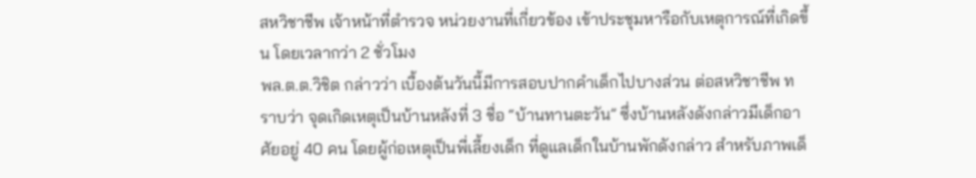สหวิชาชีพ เจ้าหน้าที่ตำรวจ หน่วยงานที่เกี่ยวข้อง เข้าประชุมหารือกับเหตุการณ์ที่เกิดขึ้น โดยเวลากว่า 2 ชั่วโมง
พล.ต.ต.วิชิต กล่าวว่า เบื้องต้นวันนี้มีการสอบปากคำเด็กไปบางส่วน ต่อสหวิชาชีพ ทราบว่า จุดเกิดเหตุเป็นบ้านหลังที่ 3 ชื่อ “บ้านทานตะวัน” ซึ่งบ้านหลังดังกล่าวมีเด็กอาศัยอยู่ 40 คน โดยผู้ก่อเหตุเป็นพี่เลี้ยงเด็ก ที่ดูแลเด็กในบ้านพักดังกล่าว สำหรับภาพเด็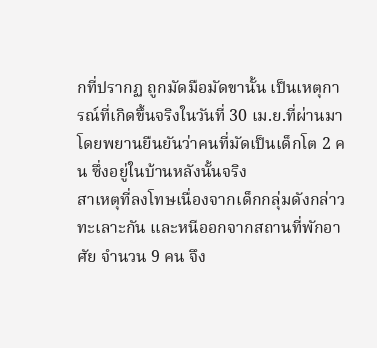กที่ปรากฏ ถูกมัดมือมัดขานั้น เป็นเหตุการณ์ที่เกิดขึ้นจริงในวันที่ 30 เม.ย.ที่ผ่านมา โดยพยานยืนยันว่าคนที่มัดเป็นเด็กโต 2 คน ซึ่งอยู่ในบ้านหลังนั้นจริง
สาเหตุที่ลงโทษเนื่องจากเด็กกลุ่มดังกล่าวทะเลาะกัน และหนีออกจากสถานที่พักอาศัย จำนวน 9 คน จึง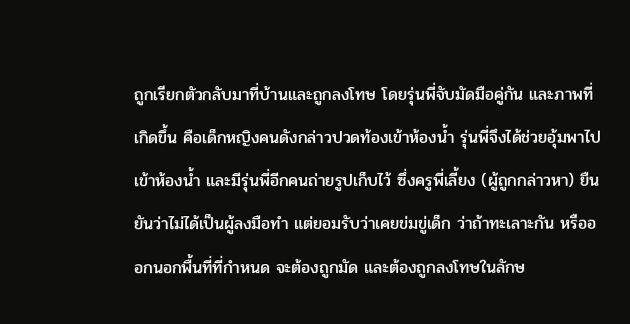ถูกเรียกตัวกลับมาที่บ้านและถูกลงโทษ โดยรุ่นพี่จับมัดมือคู่กัน และภาพที่เกิดขึ้น คือเด็กหญิงคนดังกล่าวปวดท้องเข้าห้องน้ำ รุ่นพี่จึงได้ช่วยอุ้มพาไปเข้าห้องน้ำ และมีรุ่นพี่อีกคนถ่ายรูปเก็บไว้ ซึ่งครูพี่เลี้ยง (ผู้ถูกกล่าวหา) ยืนยันว่าไม่ได้เป็นผู้ลงมือทำ แต่ยอมรับว่าเคยข่มขู่เด็ก ว่าถ้าทะเลาะกัน หรือออกนอกพื้นที่ที่กำหนด จะต้องถูกมัด และต้องถูกลงโทษในลักษ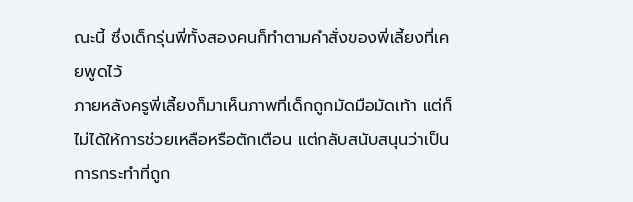ณะนี้ ซึ่งเด็กรุ่นพี่ทั้งสองคนก็ทำตามคำสั่งของพี่เลี้ยงที่เคยพูดไว้
ภายหลังครูพี่เลี้ยงก็มาเห็นภาพที่เด็กถูกมัดมือมัดเท้า แต่ก็ไม่ได้ให้การช่วยเหลือหรือตักเตือน แต่กลับสนับสนุนว่าเป็นการกระทำที่ถูก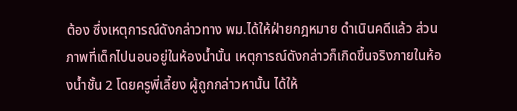ต้อง ซึ่งเหตุการณ์ดังกล่าวทาง พม.ได้ให้ฝ่ายกฎหมาย ดำเนินคดีแล้ว ส่วนภาพที่เด็กไปนอนอยู่ในห้องน้ำนั้น เหตุการณ์ดังกล่าวก็เกิดขึ้นจริงภายในห้องน้ำชั้น 2 โดยครูพี่เลี้ยง ผู้ถูกกล่าวหานั้น ได้ให้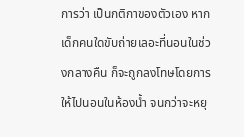การว่า เป็นกติกาของตัวเอง หากเด็กคนใดขับถ่ายเลอะที่นอนในช่วงกลางคืน ก็จะถูกลงโทษโดยการให้ไปนอนในห้องน้ำ จนกว่าจะหยุ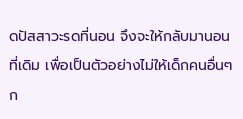ดปัสสาวะรดที่นอน จึงจะให้กลับมานอนที่เดิม เพื่อเป็นตัวอย่างไม่ให้เด็กคนอื่นๆ ก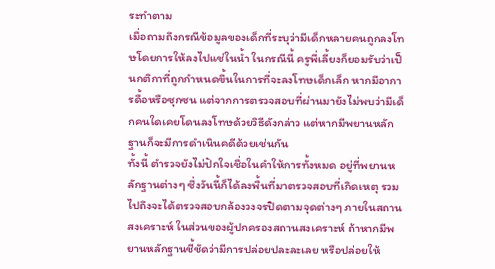ระทำตาม
เมื่อถามถึงกรณีข้อมูลของเด็กที่ระบุว่ามีเด็กหลายคนถูกลงโทษโดยการให้ลงไปแช่ในน้ำ ในกรณีนี้ ครูพี่เลี้ยงก็ยอมรับว่าเป็นกติกาที่ถูกกำหนดขึ้นในการที่จะลงโทษเด็กเล็ก หากมีอาการดื้อหรือซุกซน แต่จากการตรวจสอบที่ผ่านมายังไม่พบว่ามีเด็กคนใดเคยโดนลงโทษด้วยวิธีดังกล่าว แต่หากมีพยานหลักฐานก็จะมีการดำเนินคดีด้วยเช่นกัน
ทั้งนี้ ตำรวจยังไม่ปักใจเชื่อในคำให้การทั้งหมด อยู่ที่พยานหลักฐานต่างๆ ซึ่งวันนี้ก็ได้ลงพื้นที่มาตรวจสอบที่เกิดเหตุ รวมไปถึงจะได้ตรวจสอบกล้องวงจรปิดตามจุดต่างๆ ภายในสถานสงเคราะห์ ในส่วนของผู้ปกครองสถานสงเคราะห์ ถ้าหากมีพยานหลักฐานชี้ชัดว่ามีการปล่อยปละละเลย หรือปล่อยให้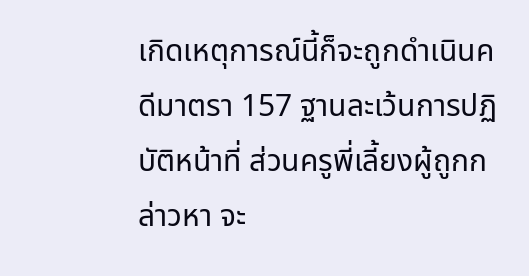เกิดเหตุการณ์นี้ก็จะถูกดำเนินคดีมาตรา 157 ฐานละเว้นการปฏิบัติหน้าที่ ส่วนครูพี่เลี้ยงผู้ถูกกล่าวหา จะ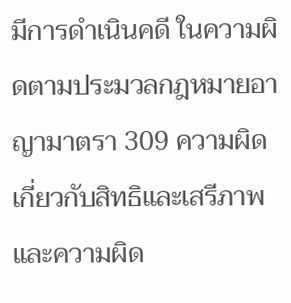มีการดำเนินคดี ในความผิดตามประมวลกฎหมายอาญามาตรา 309 ความผิดเกี่ยวกับสิทธิและเสรีภาพ และความผิด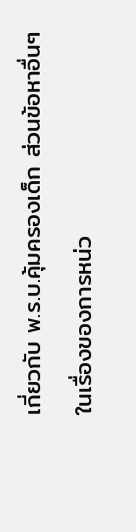เกี่ยวกับ พ.ร.บ.คุ้มครองเด็ก ส่วนข้อหาอื่นๆ ในเรื่องของการหน่ว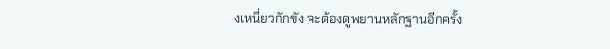งเหนี่ยวกักขัง จะต้องดูพยานหลักฐานอีกครั้ง